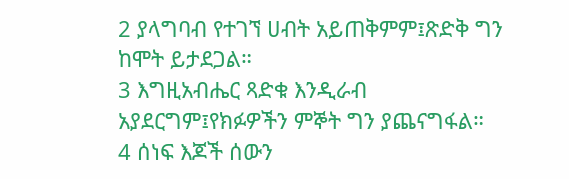2 ያላግባብ የተገኘ ሀብት አይጠቅምም፤ጽድቅ ግን ከሞት ይታደጋል።
3 እግዚአብሔር ጻድቁ እንዲራብ አያደርግም፤የክፉዎችን ምኞት ግን ያጨናግፋል።
4 ሰነፍ እጆች ሰውን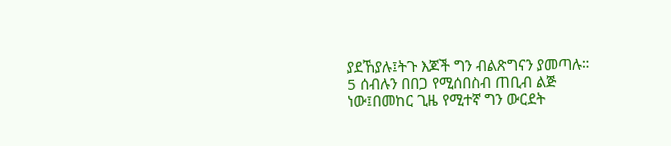ያደኸያሉ፤ትጉ እጆች ግን ብልጽግናን ያመጣሉ።
5 ሰብሉን በበጋ የሚሰበስብ ጠቢብ ልጅ ነው፤በመከር ጊዜ የሚተኛ ግን ውርደት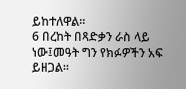ይከተለዋል።
6 በረከት በጻድቃን ራስ ላይ ነው፤መዓት ግን የክፉዎችን አፍ ይዘጋል።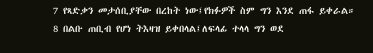7 የጻድቃን መታሰቢያቸው በረከት ነው፤የክፉዎች ስም ግን እንደ ጠፋ ይቀራል።
8 በልቡ ጠቢብ የሆነ ትእዛዝ ይቀበላል፤ለፍላፊ ተላላ ግን ወደ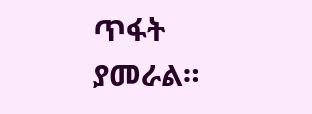ጥፋት ያመራል።